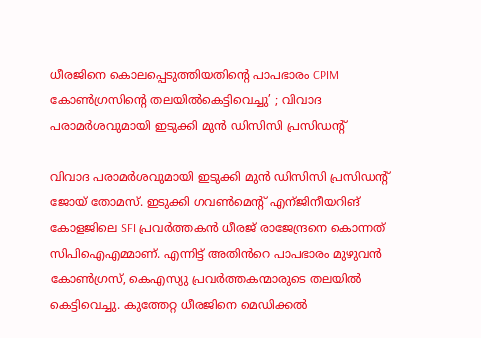ധീരജിനെ കൊലപ്പെടുത്തിയതിന്റെ പാപഭാരം CPIM കോൺഗ്രസിന്റെ തലയിൽകെട്ടിവെച്ചു’ ; വിവാദ പരാമർശവുമായി ഇടുക്കി മുൻ ഡിസിസി പ്രസിഡന്റ്

വിവാദ പരാമർശവുമായി ഇടുക്കി മുൻ ഡിസിസി പ്രസിഡന്റ് ജോയ് തോമസ്. ഇടുക്കി ഗവൺമെന്റ് എന്ജിനീയറിങ് കോളജിലെ SFI പ്രവർത്തകൻ ധീരജ് രാജേന്ദ്രനെ കൊന്നത് സിപിഐഎമ്മാണ്. എന്നിട്ട് അതിൻറെ പാപഭാരം മുഴുവൻ കോൺഗ്രസ്, കെഎസ്യു പ്രവർത്തകന്മാരുടെ തലയിൽ കെട്ടിവെച്ചു. കുത്തേറ്റ ധീരജിനെ മെഡിക്കൽ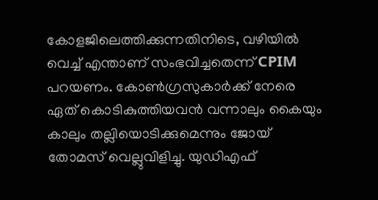കോളജിലെത്തിക്കുന്നതിനിടെ, വഴിയിൽ വെച്ച് എന്താണ് സംഭവിച്ചതെന്ന് CPIM പറയണം. കോൺഗ്രസുകാർക്ക് നേരെ ഏത് കൊടികുത്തിയവൻ വന്നാലും കൈയും കാലും തല്ലിയൊടിക്കുമെന്നും ജോയ് തോമസ് വെല്ലുവിളിച്ചു. യുഡിഎഫ്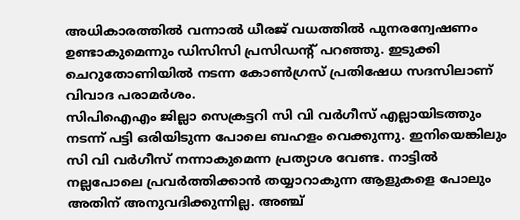അധികാരത്തിൽ വന്നാൽ ധീരജ് വധത്തിൽ പുനരന്വേഷണം ഉണ്ടാകുമെന്നും ഡിസിസി പ്രസിഡന്റ് പറഞ്ഞു. ഇടുക്കി ചെറുതോണിയിൽ നടന്ന കോൺഗ്രസ് പ്രതിഷേധ സദസിലാണ് വിവാദ പരാമർശം.
സിപിഐഎം ജില്ലാ സെക്രട്ടറി സി വി വർഗീസ് എല്ലായിടത്തും നടന്ന് പട്ടി ഒരിയിടുന്ന പോലെ ബഹളം വെക്കുന്നു. ഇനിയെങ്കിലും സി വി വർഗീസ് നന്നാകുമെന്ന പ്രത്യാശ വേണ്ട. നാട്ടിൽ നല്ലപോലെ പ്രവർത്തിക്കാൻ തയ്യാറാകുന്ന ആളുകളെ പോലും അതിന് അനുവദിക്കുന്നില്ല. അഞ്ച്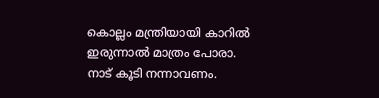കൊല്ലം മന്ത്രിയായി കാറിൽ ഇരുന്നാൽ മാത്രം പോരാ. നാട് കൂടി നന്നാവണം.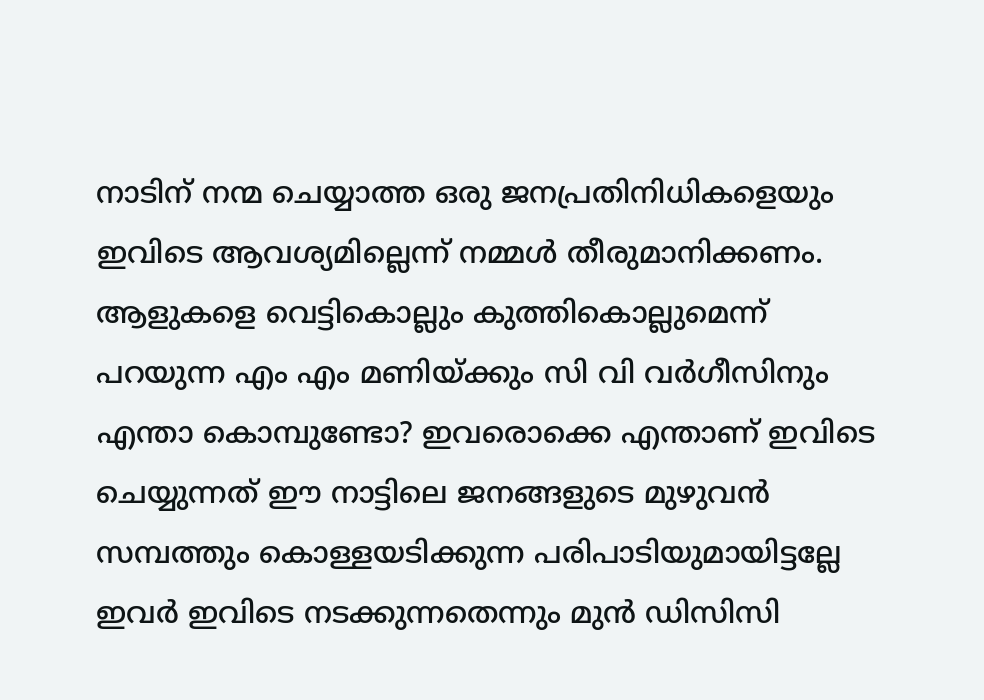നാടിന് നന്മ ചെയ്യാത്ത ഒരു ജനപ്രതിനിധികളെയും ഇവിടെ ആവശ്യമില്ലെന്ന് നമ്മൾ തീരുമാനിക്കണം. ആളുകളെ വെട്ടികൊല്ലും കുത്തികൊല്ലുമെന്ന് പറയുന്ന എം എം മണിയ്ക്കും സി വി വർഗീസിനും എന്താ കൊമ്പുണ്ടോ? ഇവരൊക്കെ എന്താണ് ഇവിടെ ചെയ്യുന്നത് ഈ നാട്ടിലെ ജനങ്ങളുടെ മുഴുവൻ സമ്പത്തും കൊള്ളയടിക്കുന്ന പരിപാടിയുമായിട്ടല്ലേ ഇവർ ഇവിടെ നടക്കുന്നതെന്നും മുൻ ഡിസിസി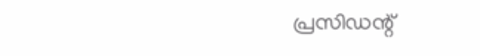പ്രസിഡന്റ്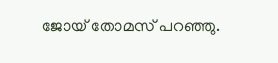ജോയ് തോമസ് പറഞ്ഞു.